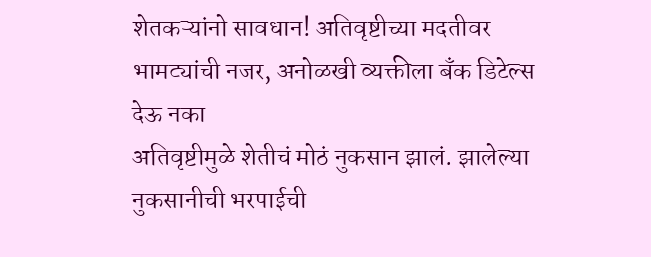शेतकऱ्यांनो सावधान! अतिवृष्टीच्या मदतीवर भामट्यांची नजर, अनोळखी व्यक्तीला बँक डिटेल्स देऊ नका
अतिवृष्टीमुळे शेतीचं मोठं नुकसान झालं. झालेल्या नुकसानीची भरपाईची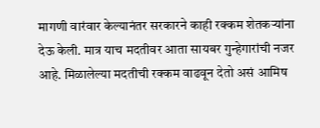मागणी वारंवार केल्यानंतर सरकारने काही रक्कम शेतकऱ्यांना देऊ केली. मात्र याच मदतीवर आता सायबर गुन्हेगारांची नजर आहे. मिळालेल्या मदतीची रक्कम वाढवून देतो असं आमिष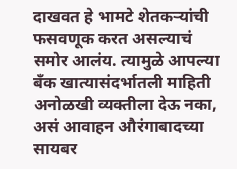दाखवत हे भामटे शेतकऱ्यांची फसवणूक करत असल्याचं समोर आलंय. त्यामुळे आपल्या बँक खात्यासंदर्भातली माहिती अनोळखी व्यक्तीला देऊ नका, असं आवाहन औरंगाबादच्या सायबर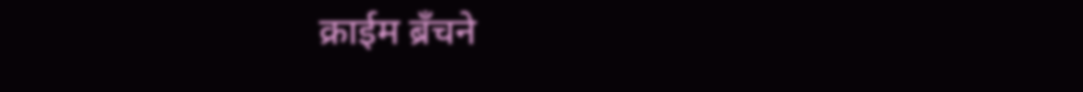क्राईम ब्रँचने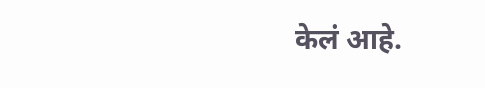केलं आहे.